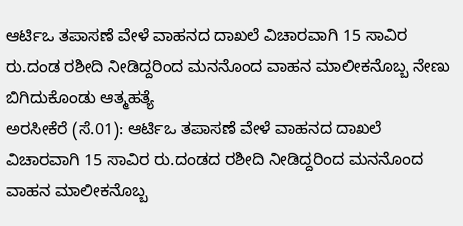ಆರ್ಟಿಒ ತಪಾಸಣೆ ವೇಳೆ ವಾಹನದ ದಾಖಲೆ ವಿಚಾರವಾಗಿ 15 ಸಾವಿರ ರು.ದಂಡ ರಶೀದಿ ನೀಡಿದ್ದರಿಂದ ಮನನೊಂದ ವಾಹನ ಮಾಲೀಕನೊಬ್ಬ ನೇಣು ಬಿಗಿದುಕೊಂಡು ಆತ್ಮಹತ್ಯೆ
ಅರಸೀಕೆರೆ (ಸೆ.01): ಆರ್ಟಿಒ ತಪಾಸಣೆ ವೇಳೆ ವಾಹನದ ದಾಖಲೆ ವಿಚಾರವಾಗಿ 15 ಸಾವಿರ ರು.ದಂಡದ ರಶೀದಿ ನೀಡಿದ್ದರಿಂದ ಮನನೊಂದ ವಾಹನ ಮಾಲೀಕನೊಬ್ಬ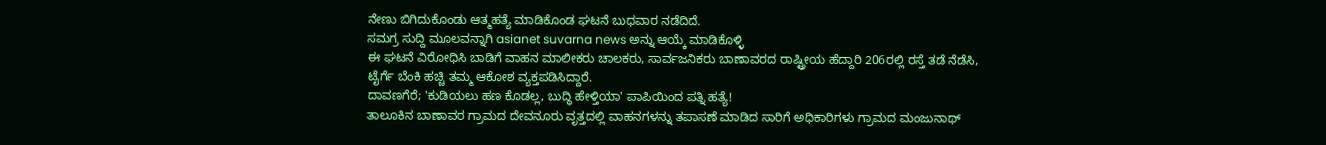ನೇಣು ಬಿಗಿದುಕೊಂಡು ಆತ್ಮಹತ್ಯೆ ಮಾಡಿಕೊಂಡ ಘಟನೆ ಬುಧವಾರ ನಡೆದಿದೆ.
ಸಮಗ್ರ ಸುದ್ದಿ ಮೂಲವನ್ನಾಗಿ asianet suvarna news ಅನ್ನು ಆಯ್ಕೆ ಮಾಡಿಕೊಳ್ಳಿ
ಈ ಘಟನೆ ವಿರೋಧಿಸಿ ಬಾಡಿಗೆ ವಾಹನ ಮಾಲೀಕರು ಚಾಲಕರು, ಸಾರ್ವಜನಿಕರು ಬಾಣಾವರದ ರಾಷ್ಟ್ರೀಯ ಹೆದ್ದಾರಿ 206ರಲ್ಲಿ ರಸ್ತೆ ತಡೆ ನೆಡೆಸಿ, ಟೈರ್ಗೆ ಬೆಂಕಿ ಹಚ್ಚಿ ತಮ್ಮ ಆಕೋಶ ವ್ಯಕ್ತಪಡಿಸಿದ್ದಾರೆ.
ದಾವಣಗೆರೆ; 'ಕುಡಿಯಲು ಹಣ ಕೊಡಲ್ಲ, ಬುದ್ಧಿ ಹೇಳ್ತಿಯಾ' ಪಾಪಿಯಿಂದ ಪತ್ನಿ ಹತ್ಯೆ!
ತಾಲೂಕಿನ ಬಾಣಾವರ ಗ್ರಾಮದ ದೇವನೂರು ವೃತ್ತದಲ್ಲಿ ವಾಹನಗಳನ್ನು ತಪಾಸಣೆ ಮಾಡಿದ ಸಾರಿಗೆ ಅಧಿಕಾರಿಗಳು ಗ್ರಾಮದ ಮಂಜುನಾಥ್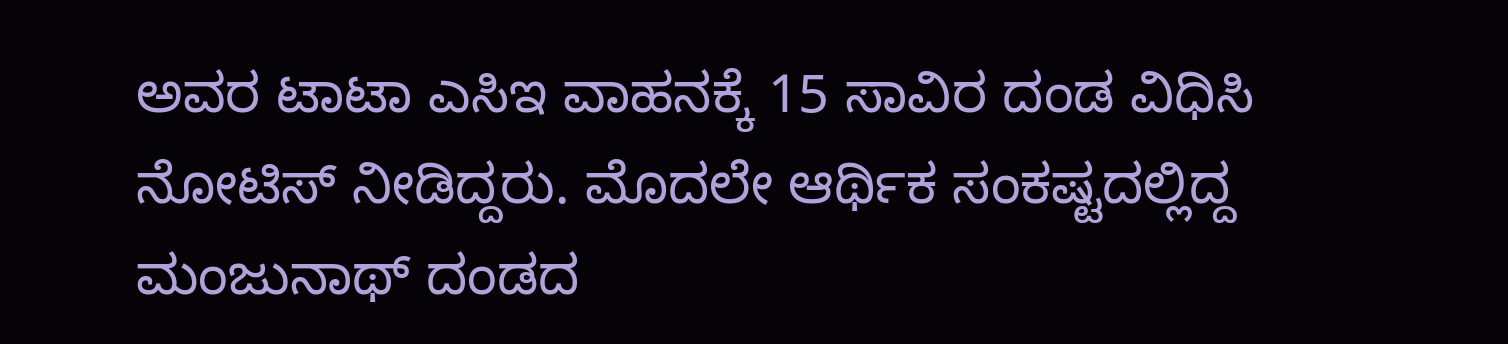ಅವರ ಟಾಟಾ ಎಸಿಇ ವಾಹನಕ್ಕೆ 15 ಸಾವಿರ ದಂಡ ವಿಧಿಸಿ ನೋಟಿಸ್ ನೀಡಿದ್ದರು. ಮೊದಲೇ ಆರ್ಥಿಕ ಸಂಕಷ್ಟದಲ್ಲಿದ್ದ ಮಂಜುನಾಥ್ ದಂಡದ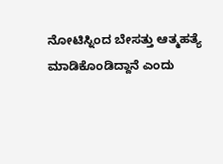ನೋಟಿಸ್ನಿಂದ ಬೇಸತ್ತು ಆತ್ಮಹತ್ಯೆ ಮಾಡಿಕೊಂಡಿದ್ದಾನೆ ಎಂದು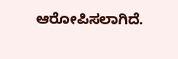ಆರೋಪಿಸಲಾಗಿದೆ.